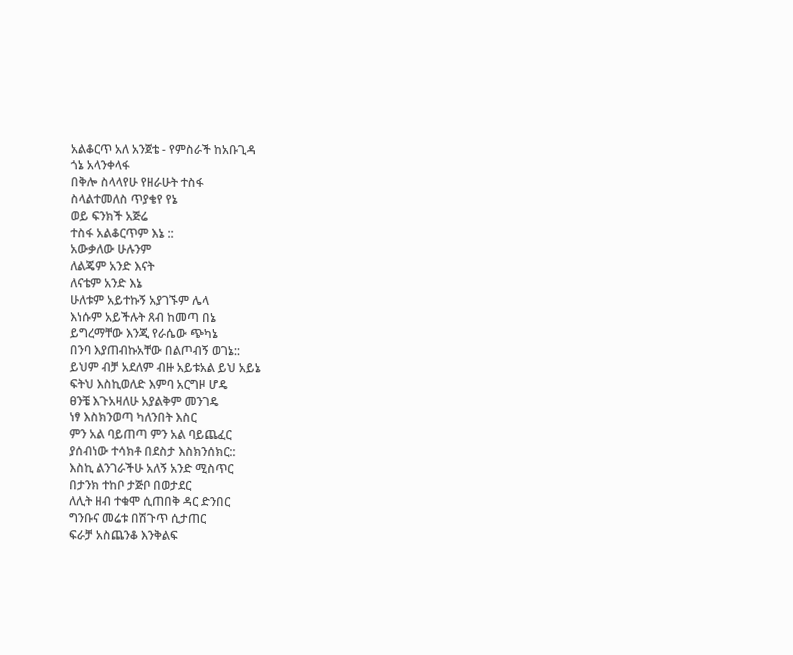አልቆርጥ አለ አንጀቴ - የምስራች ከአቡጊዳ
ጎኔ አላንቀላፋ
በቅሎ ስላላየሁ የዘራሁት ተስፋ
ስላልተመለስ ጥያቄየ የኔ
ወይ ፍንክች አጅሬ
ተስፋ አልቆርጥም እኔ ::
አውቃለው ሁሉንም
ለልጄም አንድ እናት
ለናቴም አንድ እኔ
ሁለቱም አይተኩኝ አያገኙም ሌላ
እነሱም አይችሉት ጸብ ከመጣ በኔ
ይግረማቸው እንጂ የራሴው ጭካኔ
በንባ እያጠብኩአቸው በልጦብኝ ወገኔ::
ይህም ብቻ አደለም ብዙ አይቱአል ይህ አይኔ
ፍትህ እስኪወለድ እምባ አርግዞ ሆዴ
ፀንቼ እጉአዛለሁ አያልቅም መንገዴ
ነፃ እስክንወጣ ካለንበት እስር
ምን አል ባይጠጣ ምን አል ባይጨፈር
ያሰብነው ተሳክቶ በደስታ እስክንሰክር::
እስኪ ልንገራችሁ አለኝ አንድ ሚስጥር
በታንክ ተከቦ ታጅቦ በወታደር
ለሊት ዘብ ተቁሞ ሲጠበቅ ዳር ድንበር
ግንቡና መሬቱ በሽጉጥ ሲታጠር
ፍራቻ አስጨንቆ እንቅልፍ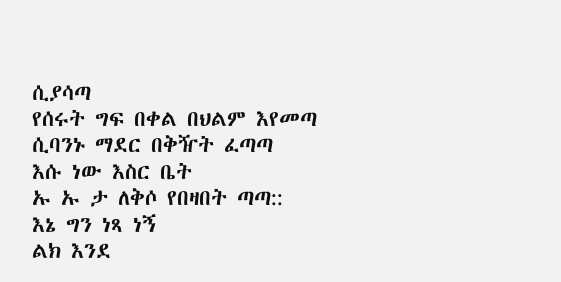ሲያሳጣ
የሰሩት ግፍ በቀል በህልም እየመጣ
ሲባንኑ ማደር በቅዥት ፈጣጣ
እሱ ነው እስር ቤት
ኡ ኡ ታ ለቅሶ የበዛበት ጣጣ::
እኔ ግን ነጻ ነኝ
ልክ እንደ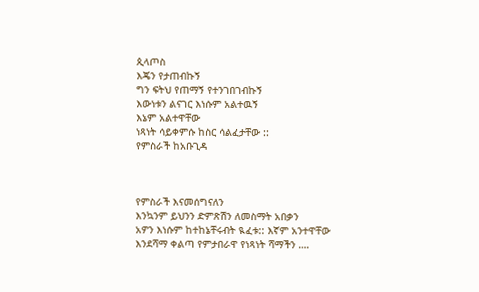ጲላጦስ
እጄን የታጠብኩኝ
ግን ፍትህ የጠማኝ የተንገበገብኩኝ
እውነቱን ልናገር እነሱም አልተዉኝ
እኔም አልተዋቸው
ነጻነት ሳይቀምሱ ከስር ሳልፈታቸው ::
የምስራች ከአቡጊዳ



የምስራች እናመሰግናለን
እንኳንም ይህንን ድምጽሽን ለመስማት አበቃን
አዎን እነሱም ከተከኔቸሩብት ዪፈቱ:: እኛም አንተዋቸው
እንደሻማ ቀልጣ የምታበራዋ የነጻነት ሻማችን ….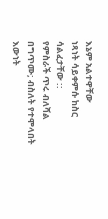እኔም አልተዋቸው
ነጻነት ሳይቀምሱ ከስር ሳልፈታቸው ::
የምስራች ጥሩ ብለሻል በግጥሙ; ብስለት የተሞላበት እውነት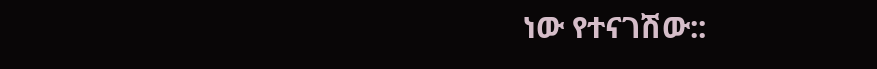ነው የተናገሽው::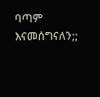ባጣም እናመሰግናለን;;